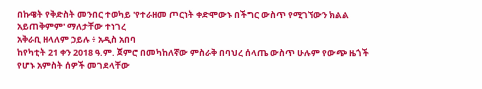በኩዌት የቅድስት መንበር ተወካይ 'የተራዘመ ጦርነት ቀድሞውኑ በችግር ውስጥ የሚገኘውን ክልል አይጠቅምም' ማለታቸው ተነገረ
አቅራቢ ዘላለም ኃይሉ ፥ አዲስ አበባ
ከየካቲት 21 ቀን 2018 ዓ.ም. ጀምሮ በመካከለኛው ምስራቅ በባህረ ሰላጤ ውስጥ ሁሉም የውጭ ዜጎች የሆኑ አምስት ሰዎች መገደላቸው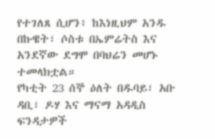የተገለጸ ሲሆን፥ ከእነዚህም አንዱ በኩዌት፣ ሶስቱ በኤምሬትስ እና አንደኛው ደግሞ በባህሬን መሆኑ ተመላክቷል።
የካቲት 23 ሰኞ ዕለት በዱባይ፣ አቡ ዳቢ፣ ዶሃ እና ማናማ አዳዲስ ፍንዳታዎች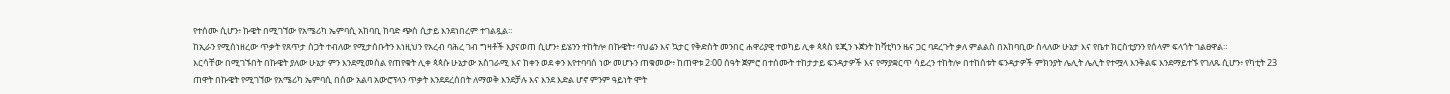የተሰሙ ሲሆን፥ ኩዌት በሚገኘው የአሜሪካ ኤምባሲ አከባቢ ከባድ ጭስ ሲታይ እንደነበረም ተገልጿል።
ከኢራን የሚሰነዘረው ጥቃት የጸጥታ ስጋት ተብለው የሚታሰቡትን እነዚህን የአረብ ባሕረ ገብ ግዛቶች እያናወጠ ሲሆን፥ ይሄንን ተከትሎ በኩዌት፣ ባህሬን እና ኳታር የቅድስት መንበር ሐዋሪያዊ ተወካይ ሊቀ ጳጳስ ዩጂን ኑጀንት ከቫቲካን ዜና ጋር ባደረጉት ቃለ ምልልስ በአከባቢው ስላለው ሁኔታ እና የቤተ ክርስቲያንን የሰላም ፍላጎት ገልፀዋል።
እርሳቸው በሚገኙበት በኩዌት ያለው ሁኔታ ምን እንደሚመስል የጠየቁት ሊቀ ጳጳሱ ሁኔታው አስገራሚ እና ከቀን ወደ ቀን እየተባባሰ ነው መሆኑን ጠቁመው፥ ከጠዋቱ 2፡00 ሰዓት ጀምሮ በተሰሙት ተከታታይ ፍንዳታዎች እና የማያቋርጥ ሳይረን ተከትሎ በተከሰቱት ፍንዳታዎች ምክንያት ሌሊት ሌሊት የተሟላ እንቅልፍ እንደማይተኙ የገለጹ ሲሆን፥ የካቲት 23 ጠዋት በኩዌት የሚገኘው የአሜሪካ ኤምባሲ በሰው አልባ አውሮፕላን ጥቃት እንደደረሰበት ለማወቅ እንደቻሉ እና እንደ እድል ሆኖ ምንም ዓይነት ሞት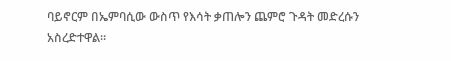ባይኖርም በኤምባሲው ውስጥ የእሳት ቃጠሎን ጨምሮ ጉዳት መድረሱን አስረድተዋል።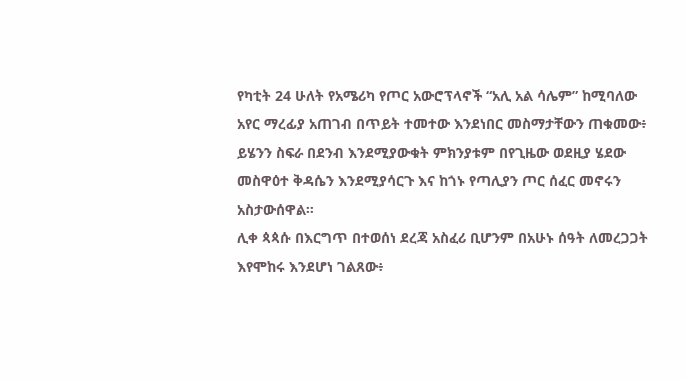የካቲት 24 ሁለት የአሜሪካ የጦር አውሮፕላኖች “አሊ አል ሳሌም” ከሚባለው አየር ማረፊያ አጠገብ በጥይት ተመተው እንደነበር መስማታቸውን ጠቁመው፥ ይሄንን ስፍራ በደንብ እንደሚያውቁት ምክንያቱም በየጊዜው ወደዚያ ሄደው መስዋዕተ ቅዳሴን እንደሚያሳርጉ እና ከጎኑ የጣሊያን ጦር ሰፈር መኖሩን አስታውሰዋል።
ሊቀ ጳጳሱ በእርግጥ በተወሰነ ደረጃ አስፈሪ ቢሆንም በአሁኑ ሰዓት ለመረጋጋት እየሞከሩ እንደሆነ ገልጸው፥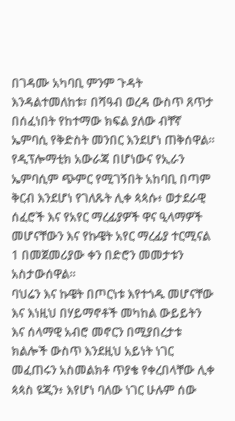በገዳሙ አካባቢ ምንም ጉዳት እንዳልተመለከቱ፣ በሻዓብ ወረዳ ውስጥ ጸጥታ በሰፈነበት የከተማው ክፍል ያለው ብቸኛ ኤምባሲ የቅድስት መንበር እንደሆነ ጠቅሰዋል።
የዲፕሎማቲክ አውራጃ በሆነውና የኢራን ኤምባሲም ጭምር የሚገኝበት አከባቢ በጣም ቅርብ እንደሆነ የገለጹት ሊቀ ጳጳሱ፥ ወታደራዊ ሰፈሮች እና የአየር ማረፊያዎች ዋና ዒላማዎች መሆናቸውን እና የኩዌት አየር ማረፊያ ተርሚናል 1 በመጀመሪያው ቀን በድሮን መመታቱን አስታውሰዋል።
ባህሬን እና ኩዌት በጦርነቱ እየተጎዱ መሆናቸው እና እነዚህ በሃይማኖቶች መካከል ውይይትን እና ሰላማዊ አብሮ መኖርን በሚያበረታቱ ክልሎች ውስጥ እንደዚህ አይነት ነገር መፈጠሩን አስመልክቶ ጥያቄ የቀረበላቸው ሊቀ ጳጳስ ዩጂን፥ እየሆነ ባለው ነገር ሁሉም ሰው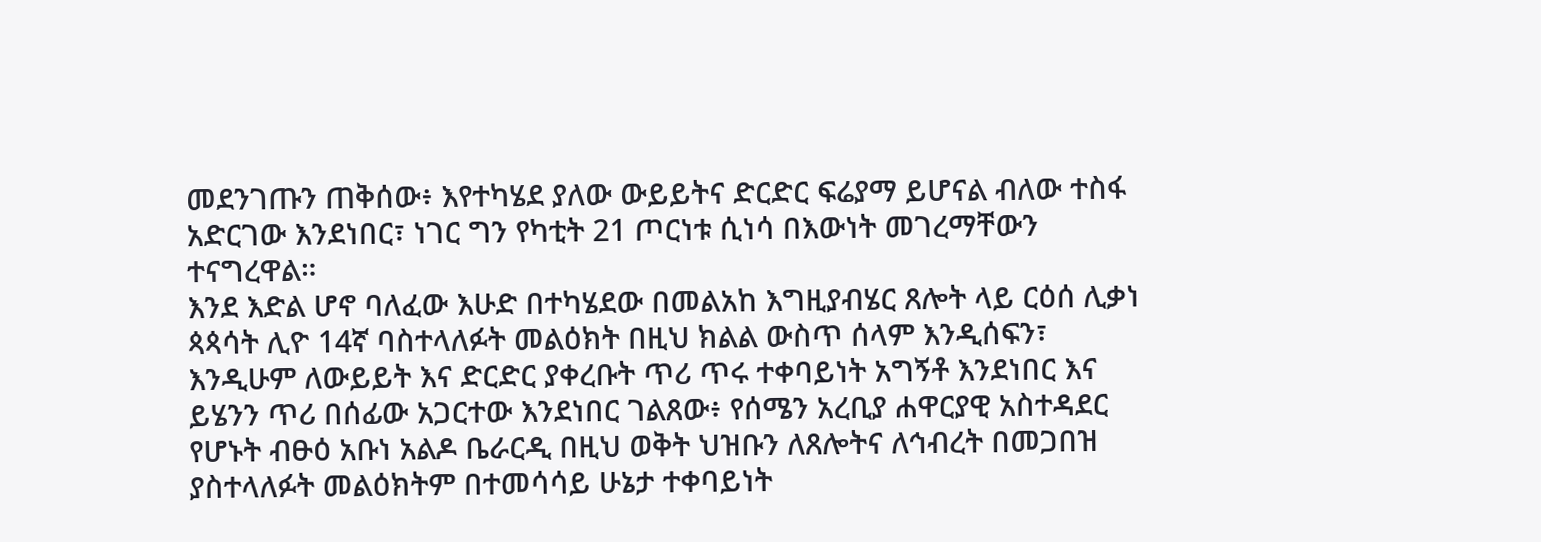መደንገጡን ጠቅሰው፥ እየተካሄደ ያለው ውይይትና ድርድር ፍሬያማ ይሆናል ብለው ተስፋ አድርገው እንደነበር፣ ነገር ግን የካቲት 21 ጦርነቱ ሲነሳ በእውነት መገረማቸውን ተናግረዋል።
እንደ እድል ሆኖ ባለፈው እሁድ በተካሄደው በመልአከ እግዚያብሄር ጸሎት ላይ ርዕሰ ሊቃነ ጳጳሳት ሊዮ 14ኛ ባስተላለፉት መልዕክት በዚህ ክልል ውስጥ ሰላም እንዲሰፍን፣ እንዲሁም ለውይይት እና ድርድር ያቀረቡት ጥሪ ጥሩ ተቀባይነት አግኝቶ እንደነበር እና ይሄንን ጥሪ በሰፊው አጋርተው እንደነበር ገልጸው፥ የሰሜን አረቢያ ሐዋርያዊ አስተዳደር የሆኑት ብፁዕ አቡነ አልዶ ቤራርዲ በዚህ ወቅት ህዝቡን ለጸሎትና ለኅብረት በመጋበዝ ያስተላለፉት መልዕክትም በተመሳሳይ ሁኔታ ተቀባይነት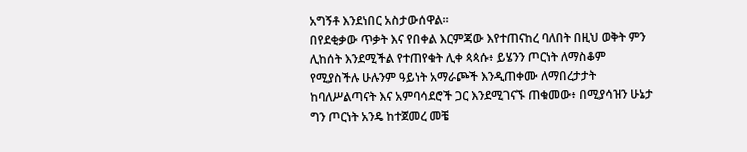አግኝቶ እንደነበር አስታውሰዋል።
በየደቂቃው ጥቃት እና የበቀል እርምጃው እየተጠናከረ ባለበት በዚህ ወቅት ምን ሊከሰት እንደሚችል የተጠየቁት ሊቀ ጳጳሱ፥ ይሄንን ጦርነት ለማስቆም የሚያስችሉ ሁሉንም ዓይነት አማራጮች እንዲጠቀሙ ለማበረታታት ከባለሥልጣናት እና አምባሳደሮች ጋር እንደሚገናኙ ጠቁመው፥ በሚያሳዝን ሁኔታ ግን ጦርነት አንዴ ከተጀመረ መቼ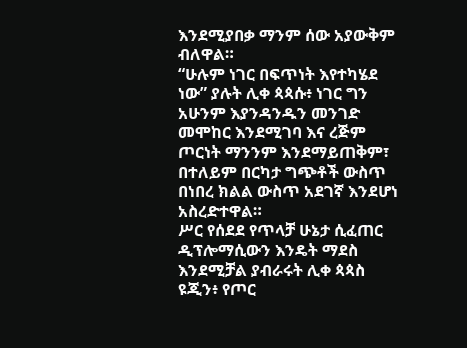እንደሚያበቃ ማንም ሰው አያውቅም ብለዋል።
“ሁሉም ነገር በፍጥነት እየተካሄደ ነው” ያሉት ሊቀ ጳጳሱ፥ ነገር ግን አሁንም እያንዳንዱን መንገድ መሞከር እንደሚገባ እና ረጅም ጦርነት ማንንም እንደማይጠቅም፣ በተለይም በርካታ ግጭቶች ውስጥ በነበረ ክልል ውስጥ አደገኛ እንደሆነ አስረድተዋል።
ሥር የሰደደ የጥላቻ ሁኔታ ሲፈጠር ዲፕሎማሲውን እንዴት ማደስ እንደሚቻል ያብራሩት ሊቀ ጳጳስ ዩጂን፥ የጦር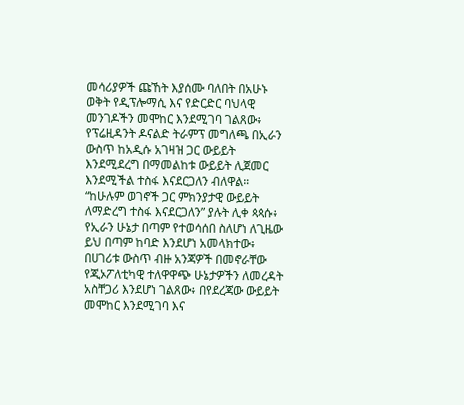መሳሪያዎች ጩኸት እያሰሙ ባለበት በአሁኑ ወቅት የዲፕሎማሲ እና የድርድር ባህላዊ መንገዶችን መሞከር እንደሚገባ ገልጸው፥ የፕሬዚዳንት ዶናልድ ትራምፕ መግለጫ በኢራን ውስጥ ከአዲሱ አገዛዝ ጋር ውይይት እንደሚደረግ በማመልከቱ ውይይት ሊጀመር እንደሚችል ተስፋ እናደርጋለን ብለዋል።
“ከሁሉም ወገኖች ጋር ምክንያታዊ ውይይት ለማድረግ ተስፋ እናደርጋለን” ያሉት ሊቀ ጳጳሱ፥ የኢራን ሁኔታ በጣም የተወሳሰበ ስለሆነ ለጊዜው ይህ በጣም ከባድ እንደሆነ አመላክተው፥ በሀገሪቱ ውስጥ ብዙ አንጃዎች በመኖራቸው የጂኦፖለቲካዊ ተለዋዋጭ ሁኔታዎችን ለመረዳት አስቸጋሪ እንደሆነ ገልጸው፥ በየደረጃው ውይይት መሞከር እንደሚገባ እና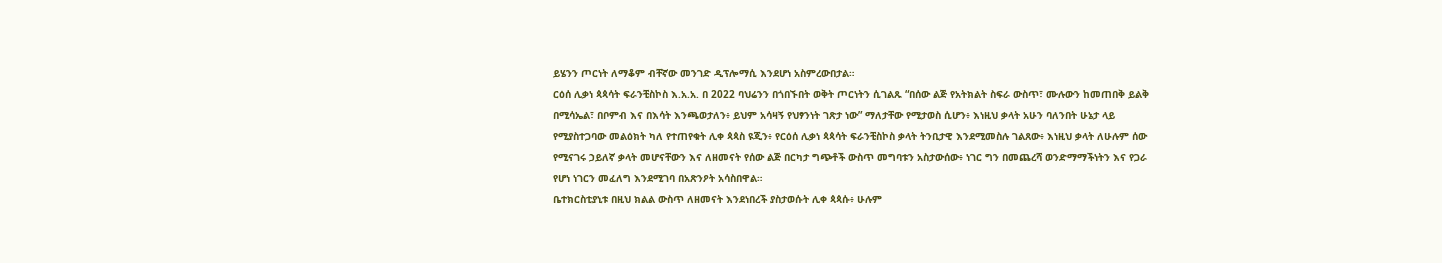ይሄንን ጦርነት ለማቆም ብቸኛው መንገድ ዲፕሎማሲ እንደሆነ አስምረውበታል።
ርዕሰ ሊቃነ ጳጳሳት ፍራንቺስኮስ እ.አ.አ. በ 2022 ባህሬንን በጎበኙበት ወቅት ጦርነትን ሲገልጹ “በሰው ልጅ የአትክልት ስፍራ ውስጥ፣ ሙሉውን ከመጠበቅ ይልቅ በሚሳኤል፣ በቦምብ እና በእሳት እንጫወታለን፥ ይህም አሳዛኝ የህፃንነት ገጽታ ነው” ማለታቸው የሚታወስ ሲሆን፥ እነዚህ ቃላት አሁን ባለንበት ሁኔታ ላይ የሚያስተጋባው መልዕክት ካለ የተጠየቁት ሊቀ ጳጳስ ዩጂን፥ የርዕሰ ሊቃነ ጳጳሳት ፍራንቺስኮስ ቃላት ትንቢታዊ እንደሚመስሉ ገልጸው፥ እነዚህ ቃላት ለሁሉም ሰው የሚናገሩ ኃይለኛ ቃላት መሆናቸውን እና ለዘመናት የሰው ልጅ በርካታ ግጭቶች ውስጥ መግባቱን አስታውሰው፥ ነገር ግን በመጨረሻ ወንድማማችነትን እና የጋራ የሆነ ነገርን መፈለግ እንደሚገባ በአጽንዖት አሳስበዋል።
ቤተክርስቲያኒቱ በዚህ ክልል ውስጥ ለዘመናት እንደነበረች ያስታወሱት ሊቀ ጳጳሱ፥ ሁሉም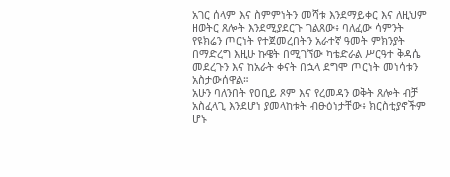አገር ሰላም እና ስምምነትን መሻቱ እንደማይቀር እና ለዚህም ዘወትር ጸሎት እንደሚያደርጉ ገልጸው፥ ባለፈው ሳምንት የዩክሬን ጦርነት የተጀመረበትን አራተኛ ዓመት ምክንያት በማድረግ እዚሁ ኩዌት በሚገኘው ካቴድራል ሥርዓተ ቅዳሴ መደረጉን እና ከአራት ቀናት በኋላ ደግሞ ጦርነት መነሳቱን አስታውሰዋል።
አሁን ባለንበት የዐቢይ ጾም እና የረመዳን ወቅት ጸሎት ብቻ አስፈላጊ እንደሆነ ያመላከቱት ብፁዕነታቸው፥ ክርስቲያኖችም ሆኑ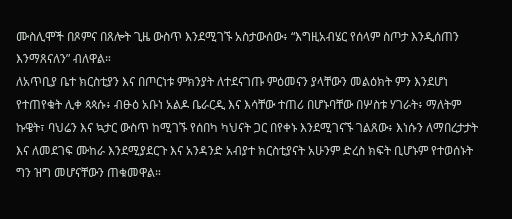ሙስሊሞች በጾምና በጸሎት ጊዜ ውስጥ እንደሚገኙ አስታውሰው፥ “እግዚአብሄር የሰላም ስጦታ እንዲሰጠን እንማጸናለን” ብለዋል።
ለአጥቢያ ቤተ ክርስቲያን እና በጦርነቱ ምክንያት ለተደናገጡ ምዕመናን ያላቸውን መልዕክት ምን እንደሆነ የተጠየቁት ሊቀ ጳጳሱ፥ ብፁዕ አቡነ አልዶ ቤራርዲ እና እሳቸው ተጠሪ በሆኑባቸው በሦስቱ ሃገራት፥ ማለትም ኩዌት፣ ባህሬን እና ኳታር ውስጥ ከሚገኙ የሰበካ ካህናት ጋር በየቀኑ እንደሚገናኙ ገልጸው፥ እነሱን ለማበረታታት እና ለመደገፍ ሙከራ እንደሚያደርጉ እና አንዳንድ አብያተ ክርስቲያናት አሁንም ድረስ ክፍት ቢሆኑም የተወሰኑት ግን ዝግ መሆናቸውን ጠቁመዋል።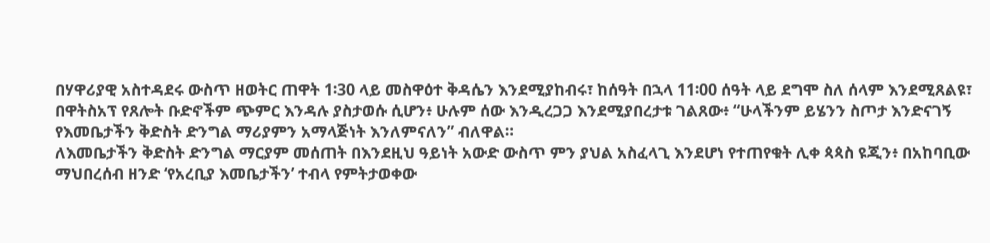በሃዋሪያዊ አስተዳደሩ ውስጥ ዘወትር ጠዋት 1፡30 ላይ መስዋዕተ ቅዳሴን እንደሚያከብሩ፣ ከሰዓት በኋላ 11፡00 ሰዓት ላይ ደግሞ ስለ ሰላም እንደሚጸልዩ፣ በዋትስአፕ የጸሎት ቡድኖችም ጭምር እንዳሉ ያስታወሱ ሲሆን፥ ሁሉም ሰው እንዲረጋጋ እንደሚያበረታቱ ገልጸው፥ “ሁላችንም ይሄንን ስጦታ እንድናገኝ የእመቤታችን ቅድስት ድንግል ማሪያምን አማላጅነት እንለምናለን” ብለዋል።
ለእመቤታችን ቅድስት ድንግል ማርያም መሰጠት በእንደዚህ ዓይነት አውድ ውስጥ ምን ያህል አስፈላጊ እንደሆነ የተጠየቁት ሊቀ ጳጳስ ዩጂን፥ በአከባቢው ማህበረሰብ ዘንድ ‘የአረቢያ እመቤታችን’ ተብላ የምትታወቀው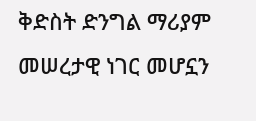ቅድስት ድንግል ማሪያም መሠረታዊ ነገር መሆኗን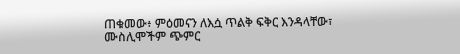ጠቁመው፥ ምዕመናን ለእሷ ጥልቅ ፍቅር እንዳላቸው፣ ሙስሊሞችም ጭምር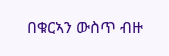በቁርኣን ውስጥ ብዙ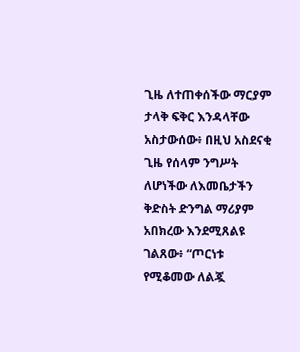ጊዜ ለተጠቀሰችው ማርያም ታላቅ ፍቅር እንዳላቸው አስታውሰው፥ በዚህ አስደናቂ ጊዜ የሰላም ንግሥት ለሆነችው ለእመቤታችን ቅድስት ድንግል ማሪያም አበክረው እንደሚጸልዩ ገልጸው፥ “ጦርነቱ የሚቆመው ለልጇ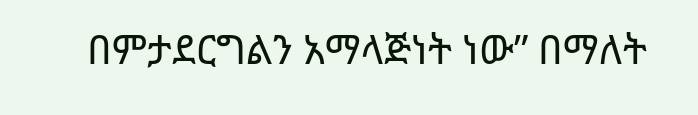በምታደርግልን አማላጅነት ነው” በማለት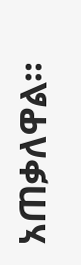አጠቃለዋል።